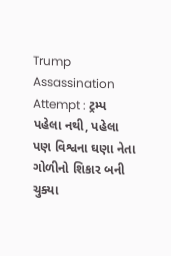Trump Assassination Attempt : ટ્રમ્પ પહેલા નથી, પહેલા પણ વિશ્વના ઘણા નેતા ગોળીનો શિકાર બની ચુક્યા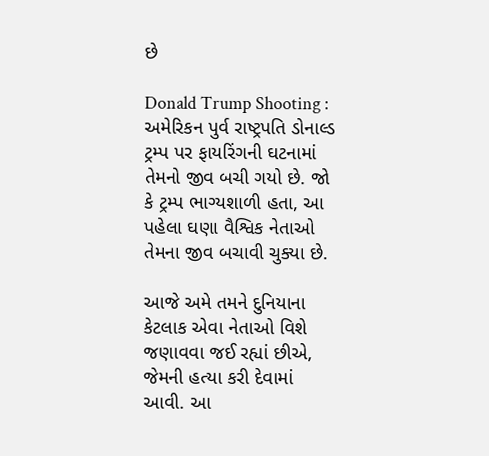છે

Donald Trump Shooting : અમેરિકન પુર્વ રાષ્ટ્રપતિ ડોનાલ્ડ ટ્રમ્પ પર ફાયરિંગની ઘટનામાં તેમનો જીવ બચી ગયો છે. જો કે ટ્રમ્પ ભાગ્યશાળી હતા, આ પહેલા ઘણા વૈશ્વિક નેતાઓ તેમના જીવ બચાવી ચુક્યા છે.

આજે અમે તમને દુનિયાના કેટલાક એવા નેતાઓ વિશે જણાવવા જઈ રહ્યાં છીએ, જેમની હત્યા કરી દેવામાં આવી. આ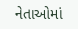નેતાઓમાં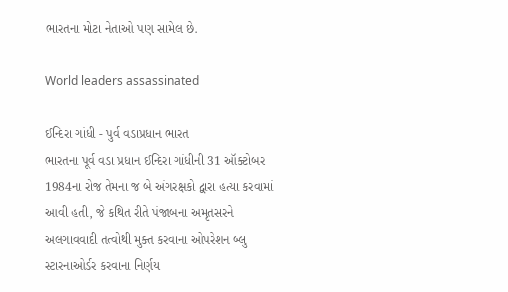ભારતના મોટા નેતાઓ પણ સામેલ છે.

World leaders assassinated

ઈન્દિરા ગાંધી - પુર્વ વડાપ્રધાન ભારત
ભારતના પૂર્વ વડા પ્રધાન ઈન્દિરા ગાંધીની 31 ઑક્ટોબર 1984ના રોજ તેમના જ બે અંગરક્ષકો દ્વારા હત્યા કરવામાં આવી હતી, જે કથિત રીતે પંજાબના અમૃતસરને અલગાવવાદી તત્વોથી મુક્ત કરવાના ઓપરેશન બ્લુ સ્ટારનાઓર્ડર કરવાના નિર્ણય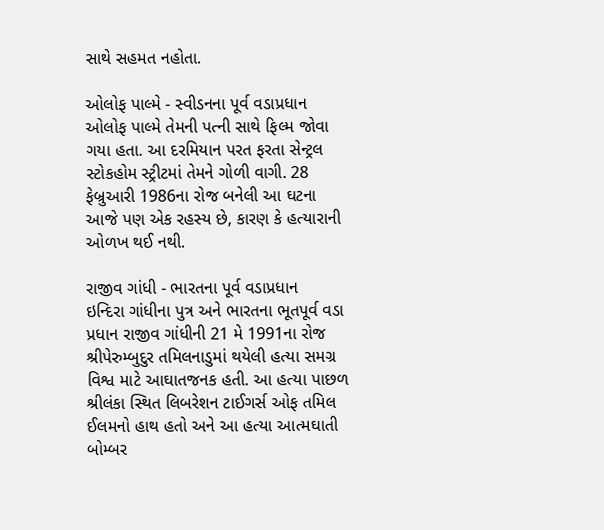સાથે સહમત નહોતા.

ઓલોફ પાલ્મે - સ્વીડનના પૂર્વ વડાપ્રધાન
ઓલોફ પાલ્મે તેમની પત્ની સાથે ફિલ્મ જોવા ગયા હતા. આ દરમિયાન પરત ફરતા સેન્ટ્રલ સ્ટોકહોમ સ્ટ્રીટમાં તેમને ગોળી વાગી. 28 ફેબ્રુઆરી 1986ના રોજ બનેલી આ ઘટના આજે પણ એક રહસ્ય છે, કારણ કે હત્યારાની ઓળખ થઈ નથી.

રાજીવ ગાંધી - ભારતના પૂર્વ વડાપ્રધાન
ઇન્દિરા ગાંધીના પુત્ર અને ભારતના ભૂતપૂર્વ વડા પ્રધાન રાજીવ ગાંધીની 21 મે 1991ના રોજ શ્રીપેરુમ્બુદુર તમિલનાડુમાં થયેલી હત્યા સમગ્ર વિશ્વ માટે આઘાતજનક હતી. આ હત્યા પાછળ શ્રીલંકા સ્થિત લિબરેશન ટાઈગર્સ ઓફ તમિલ ઈલમનો હાથ હતો અને આ હત્યા આત્મઘાતી બોમ્બર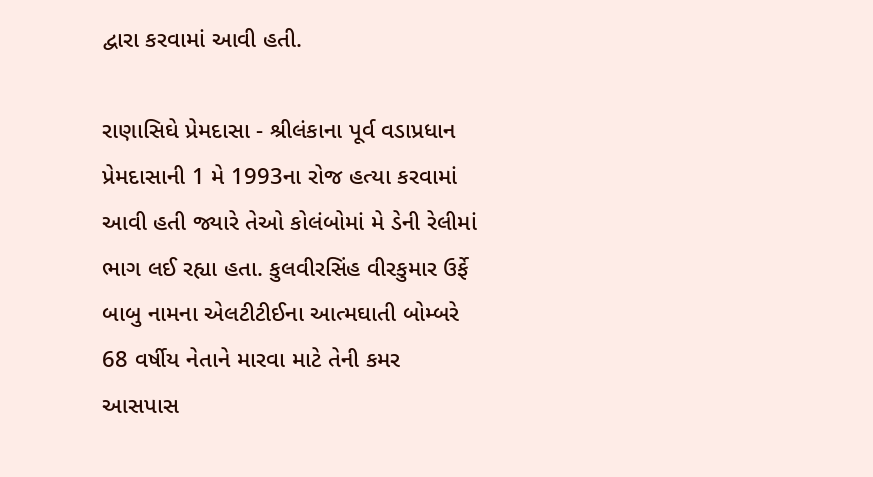દ્વારા કરવામાં આવી હતી.

રાણાસિઘે પ્રેમદાસા - શ્રીલંકાના પૂર્વ વડાપ્રધાન
પ્રેમદાસાની 1 મે 1993ના રોજ હત્યા કરવામાં આવી હતી જ્યારે તેઓ કોલંબોમાં મે ડેની રેલીમાં ભાગ લઈ રહ્યા હતા. કુલવીરસિંહ વીરકુમાર ઉર્ફે બાબુ નામના એલટીટીઈના આત્મઘાતી બોમ્બરે 68 વર્ષીય નેતાને મારવા માટે તેની કમર આસપાસ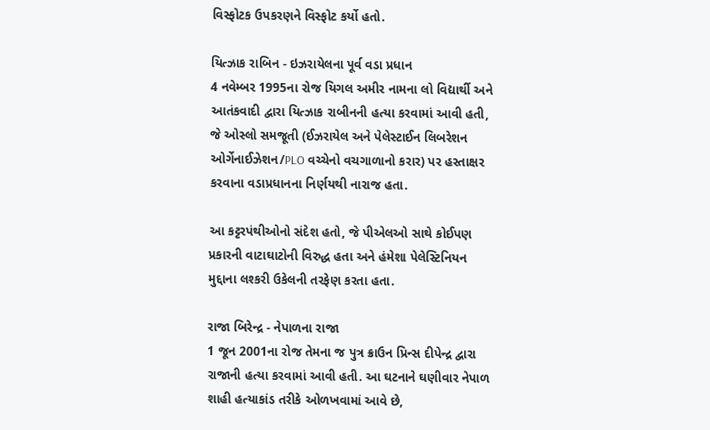વિસ્ફોટક ઉપકરણને વિસ્ફોટ કર્યો હતો.

યિત્ઝાક રાબિન - ઇઝરાયેલના પૂર્વ વડા પ્રધાન
4 નવેમ્બર 1995ના રોજ યિગલ અમીર નામના લો વિદ્યાર્થી અને આતંકવાદી દ્વારા યિત્ઝાક રાબીનની હત્યા કરવામાં આવી હતી, જે ઓસ્લો સમજૂતી (ઈઝરાયેલ અને પેલેસ્ટાઈન લિબરેશન ઓર્ગેનાઈઝેશન/PLO વચ્ચેનો વચગાળાનો કરાર) પર હસ્તાક્ષર કરવાના વડાપ્રધાનના નિર્ણયથી નારાજ હતા.

આ કટ્ટરપંથીઓનો સંદેશ હતો, જે પીએલઓ સાથે કોઈપણ પ્રકારની વાટાઘાટોની વિરુદ્ધ હતા અને હંમેશા પેલેસ્ટિનિયન મુદ્દાના લશ્કરી ઉકેલની તરફેણ કરતા હતા.

રાજા બિરેન્દ્ર - નેપાળના રાજા
1 જૂન 2001ના રોજ તેમના જ પુત્ર ક્રાઉન પ્રિન્સ દીપેન્દ્ર દ્વારા રાજાની હત્યા કરવામાં આવી હતી. આ ઘટનાને ઘણીવાર નેપાળ શાહી હત્યાકાંડ તરીકે ઓળખવામાં આવે છે,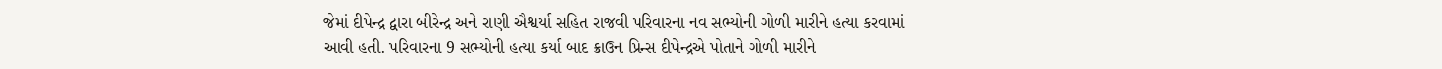જેમાં દીપેન્દ્ર દ્વારા બીરેન્દ્ર અને રાણી ઐશ્વર્યા સહિત રાજવી પરિવારના નવ સભ્યોની ગોળી મારીને હત્યા કરવામાં આવી હતી. પરિવારના 9 સભ્યોની હત્યા કર્યા બાદ ક્રાઉન પ્રિન્સ દીપેન્દ્રએ પોતાને ગોળી મારીને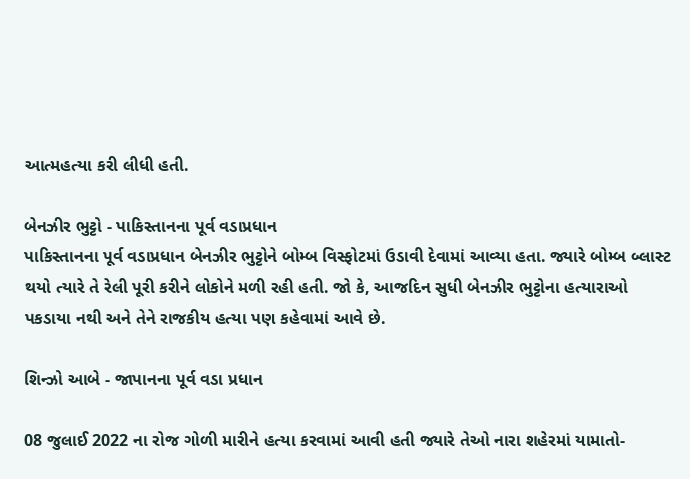આત્મહત્યા કરી લીધી હતી.

બેનઝીર ભુટ્ટો - પાકિસ્તાનના પૂર્વ વડાપ્રધાન
પાકિસ્તાનના પૂર્વ વડાપ્રધાન બેનઝીર ભુટ્ટોને બોમ્બ વિસ્ફોટમાં ઉડાવી દેવામાં આવ્યા હતા. જ્યારે બોમ્બ બ્લાસ્ટ થયો ત્યારે તે રેલી પૂરી કરીને લોકોને મળી રહી હતી. જો કે, આજદિન સુધી બેનઝીર ભુટ્ટોના હત્યારાઓ પકડાયા નથી અને તેને રાજકીય હત્યા પણ કહેવામાં આવે છે.

શિન્ઝો આબે - જાપાનના પૂર્વ વડા પ્રધાન

08 જુલાઈ 2022 ના રોજ ગોળી મારીને હત્યા કરવામાં આવી હતી જ્યારે તેઓ નારા શહેરમાં યામાતો-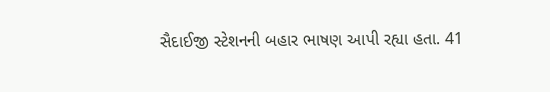સૈદાઈજી સ્ટેશનની બહાર ભાષણ આપી રહ્યા હતા. 41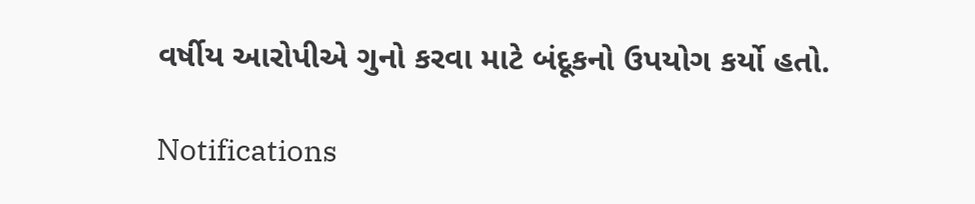વર્ષીય આરોપીએ ગુનો કરવા માટે બંદૂકનો ઉપયોગ કર્યો હતો.

Notifications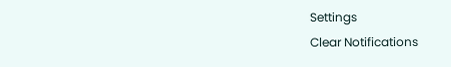Settings
Clear Notifications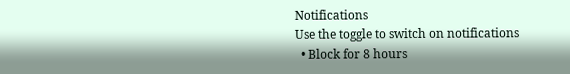Notifications
Use the toggle to switch on notifications
  • Block for 8 hours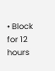• Block for 12 hours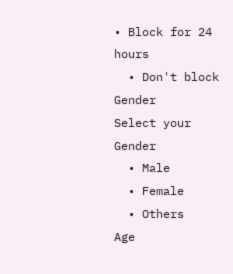• Block for 24 hours
  • Don't block
Gender
Select your Gender
  • Male
  • Female
  • Others
Age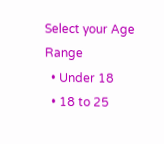Select your Age Range
  • Under 18
  • 18 to 25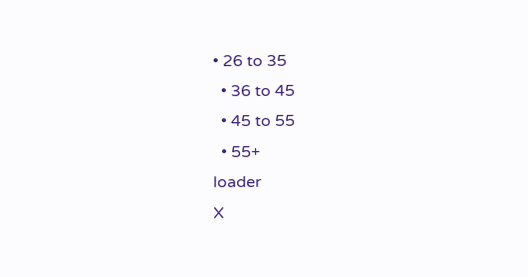• 26 to 35
  • 36 to 45
  • 45 to 55
  • 55+
loader
X